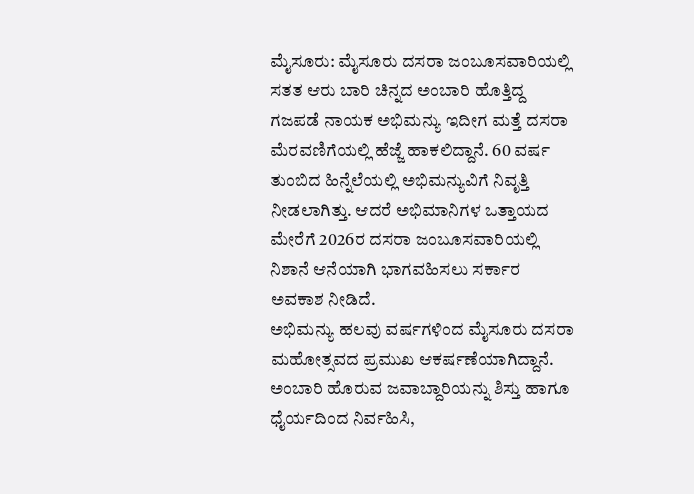ಮೈಸೂರು: ಮೈಸೂರು ದಸರಾ ಜಂಬೂಸವಾರಿಯಲ್ಲಿ ಸತತ ಆರು ಬಾರಿ ಚಿನ್ನದ ಅಂಬಾರಿ ಹೊತ್ತಿದ್ದ ಗಜಪಡೆ ನಾಯಕ ಅಭಿಮನ್ಯು ಇದೀಗ ಮತ್ತೆ ದಸರಾ ಮೆರವಣಿಗೆಯಲ್ಲಿ ಹೆಜ್ಜೆ ಹಾಕಲಿದ್ದಾನೆ. 60 ವರ್ಷ ತುಂಬಿದ ಹಿನ್ನೆಲೆಯಲ್ಲಿ ಅಭಿಮನ್ಯುವಿಗೆ ನಿವೃತ್ತಿ ನೀಡಲಾಗಿತ್ತು. ಆದರೆ ಅಭಿಮಾನಿಗಳ ಒತ್ತಾಯದ ಮೇರೆಗೆ 2026ರ ದಸರಾ ಜಂಬೂಸವಾರಿಯಲ್ಲಿ ನಿಶಾನೆ ಆನೆಯಾಗಿ ಭಾಗವಹಿಸಲು ಸರ್ಕಾರ ಅವಕಾಶ ನೀಡಿದೆ.
ಅಭಿಮನ್ಯು ಹಲವು ವರ್ಷಗಳಿಂದ ಮೈಸೂರು ದಸರಾ ಮಹೋತ್ಸವದ ಪ್ರಮುಖ ಆಕರ್ಷಣೆಯಾಗಿದ್ದಾನೆ. ಅಂಬಾರಿ ಹೊರುವ ಜವಾಬ್ದಾರಿಯನ್ನು ಶಿಸ್ತು ಹಾಗೂ ಧೈರ್ಯದಿಂದ ನಿರ್ವಹಿಸಿ,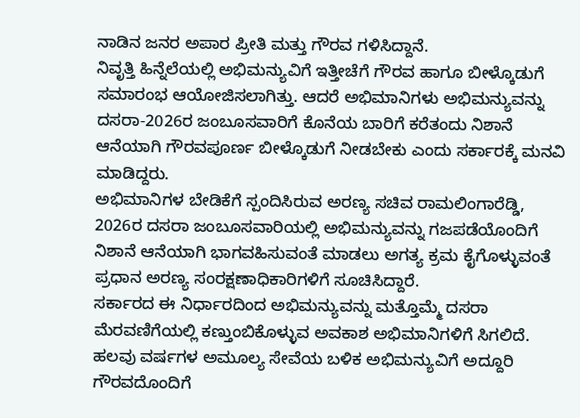ನಾಡಿನ ಜನರ ಅಪಾರ ಪ್ರೀತಿ ಮತ್ತು ಗೌರವ ಗಳಿಸಿದ್ದಾನೆ.
ನಿವೃತ್ತಿ ಹಿನ್ನೆಲೆಯಲ್ಲಿ ಅಭಿಮನ್ಯುವಿಗೆ ಇತ್ತೀಚೆಗೆ ಗೌರವ ಹಾಗೂ ಬೀಳ್ಕೊಡುಗೆ ಸಮಾರಂಭ ಆಯೋಜಿಸಲಾಗಿತ್ತು. ಆದರೆ ಅಭಿಮಾನಿಗಳು ಅಭಿಮನ್ಯುವನ್ನು ದಸರಾ-2026ರ ಜಂಬೂಸವಾರಿಗೆ ಕೊನೆಯ ಬಾರಿಗೆ ಕರೆತಂದು ನಿಶಾನೆ ಆನೆಯಾಗಿ ಗೌರವಪೂರ್ಣ ಬೀಳ್ಕೊಡುಗೆ ನೀಡಬೇಕು ಎಂದು ಸರ್ಕಾರಕ್ಕೆ ಮನವಿ ಮಾಡಿದ್ದರು.
ಅಭಿಮಾನಿಗಳ ಬೇಡಿಕೆಗೆ ಸ್ಪಂದಿಸಿರುವ ಅರಣ್ಯ ಸಚಿವ ರಾಮಲಿಂಗಾರೆಡ್ಡಿ, 2026ರ ದಸರಾ ಜಂಬೂಸವಾರಿಯಲ್ಲಿ ಅಭಿಮನ್ಯುವನ್ನು ಗಜಪಡೆಯೊಂದಿಗೆ ನಿಶಾನೆ ಆನೆಯಾಗಿ ಭಾಗವಹಿಸುವಂತೆ ಮಾಡಲು ಅಗತ್ಯ ಕ್ರಮ ಕೈಗೊಳ್ಳುವಂತೆ ಪ್ರಧಾನ ಅರಣ್ಯ ಸಂರಕ್ಷಣಾಧಿಕಾರಿಗಳಿಗೆ ಸೂಚಿಸಿದ್ದಾರೆ.
ಸರ್ಕಾರದ ಈ ನಿರ್ಧಾರದಿಂದ ಅಭಿಮನ್ಯುವನ್ನು ಮತ್ತೊಮ್ಮೆ ದಸರಾ ಮೆರವಣಿಗೆಯಲ್ಲಿ ಕಣ್ತುಂಬಿಕೊಳ್ಳುವ ಅವಕಾಶ ಅಭಿಮಾನಿಗಳಿಗೆ ಸಿಗಲಿದೆ. ಹಲವು ವರ್ಷಗಳ ಅಮೂಲ್ಯ ಸೇವೆಯ ಬಳಿಕ ಅಭಿಮನ್ಯುವಿಗೆ ಅದ್ದೂರಿ ಗೌರವದೊಂದಿಗೆ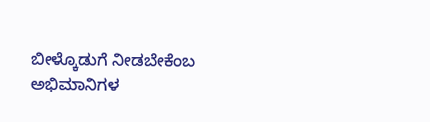ಬೀಳ್ಕೊಡುಗೆ ನೀಡಬೇಕೆಂಬ ಅಭಿಮಾನಿಗಳ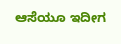ಆಸೆಯೂ ಇದೀಗ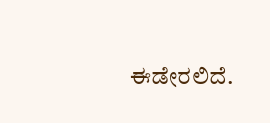ಈಡೇರಲಿದೆ.